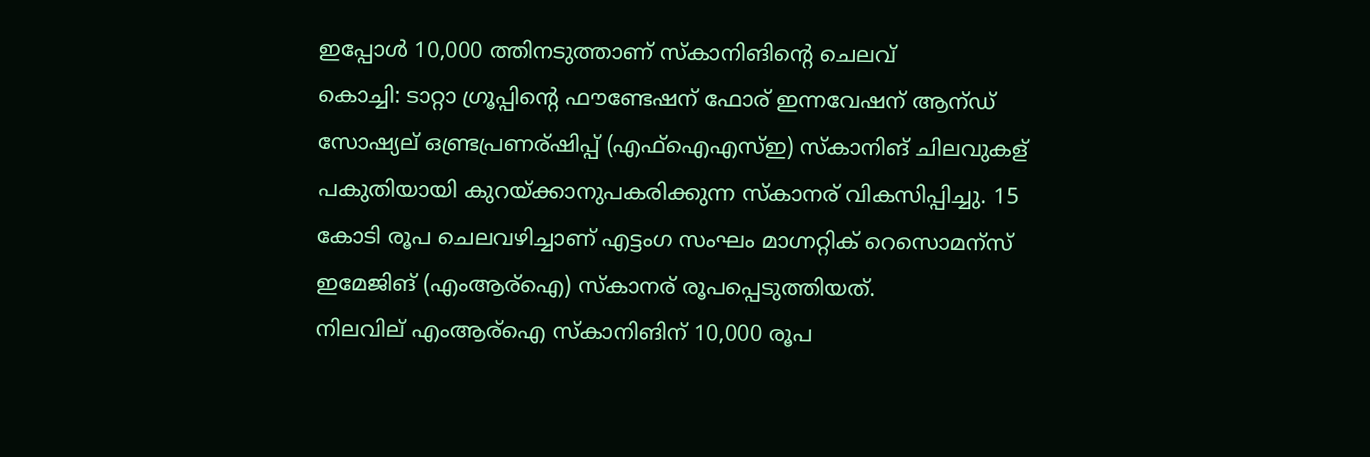ഇപ്പോള്‍ 10,000 ത്തിനടുത്താണ് സ്കാനിങിന്‍റെ ചെലവ്
കൊച്ചി: ടാറ്റാ ഗ്രൂപ്പിന്റെ ഫൗണ്ടേഷന് ഫോര് ഇന്നവേഷന് ആന്ഡ് സോഷ്യല് ഒണ്ട്രപ്രണര്ഷിപ്പ് (എഫ്ഐഎസ്ഇ) സ്കാനിങ് ചിലവുകള് പകുതിയായി കുറയ്ക്കാനുപകരിക്കുന്ന സ്കാനര് വികസിപ്പിച്ചു. 15 കോടി രൂപ ചെലവഴിച്ചാണ് എട്ടംഗ സംഘം മാഗ്നറ്റിക് റെസൊമന്സ് ഇമേജിങ് (എംആര്ഐ) സ്കാനര് രൂപപ്പെടുത്തിയത്.
നിലവില് എംആര്ഐ സ്കാനിങിന് 10,000 രൂപ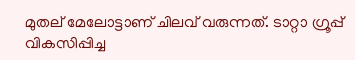മുതല് മേലോട്ടാണ് ചിലവ് വരുന്നത്. ടാറ്റാ ഗ്രൂപ്പ് വികസിപ്പിച്ച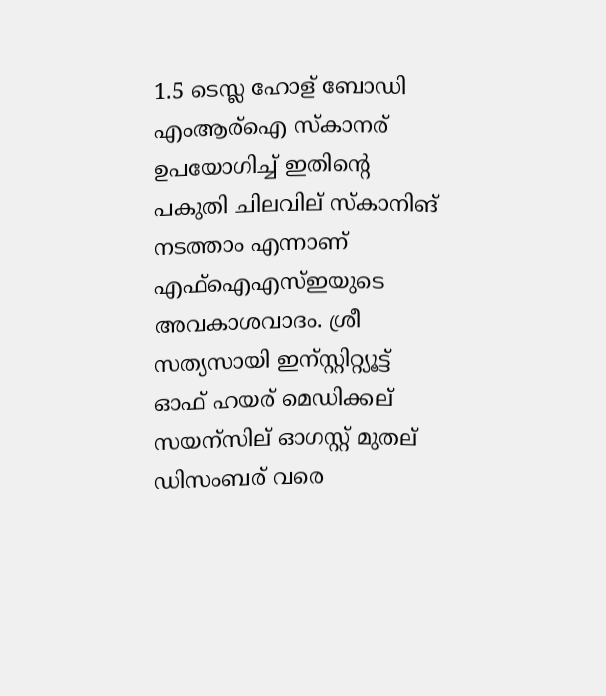1.5 ടെസ്ല ഹോള് ബോഡി എംആര്ഐ സ്കാനര് ഉപയോഗിച്ച് ഇതിന്റെ പകുതി ചിലവില് സ്കാനിങ് നടത്താം എന്നാണ് എഫ്ഐഎസ്ഇയുടെ അവകാശവാദം. ശ്രീ സത്യസായി ഇന്സ്റ്റിറ്റ്യൂട്ട് ഓഫ് ഹയര് മെഡിക്കല് സയന്സില് ഓഗസ്റ്റ് മുതല് ഡിസംബര് വരെ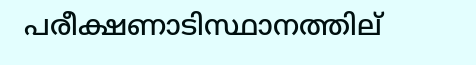പരീക്ഷണാടിസ്ഥാനത്തില്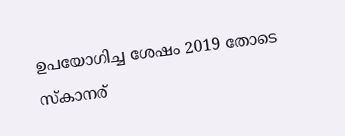ഉപയോഗിച്ച ശേഷം 2019 തോടെ സ്കാനര്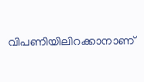വിപണിയിലിറക്കാനാണ്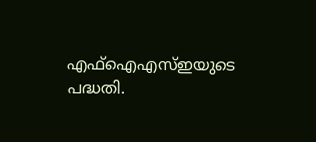എഫ്ഐഎസ്ഇയുടെ പദ്ധതി.